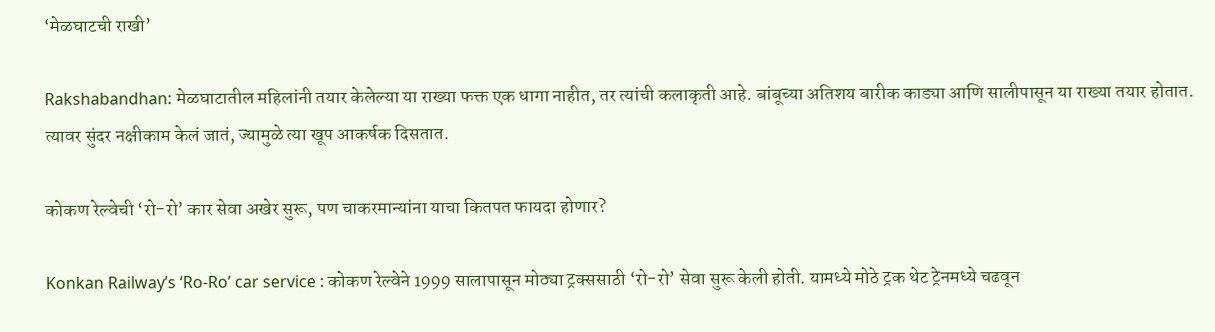‘मेळघाटची राखी’

Rakshabandhan: मेळघाटातील महिलांनी तयार केलेल्या या राख्या फक्त एक धागा नाहीत, तर त्यांची कलाकृती आहे. बांबूच्या अतिशय बारीक काड्या आणि सालीपासून या राख्या तयार होतात. त्यावर सुंदर नक्षीकाम केलं जातं, ज्यामुळे त्या खूप आकर्षक दिसतात.

कोकण रेल्वेची ‘रो-रो’ कार सेवा अखेर सुरू, पण चाकरमान्यांना याचा कितपत फायदा होणार?

Konkan Railway’s ‘Ro-Ro’ car service : कोकण रेल्वेने 1999 सालापासून मोठ्या ट्रक्ससाठी ‘रो-रो’ सेवा सुरू केली होती. यामध्ये मोठे ट्रक थेट ट्रेनमध्ये चढवून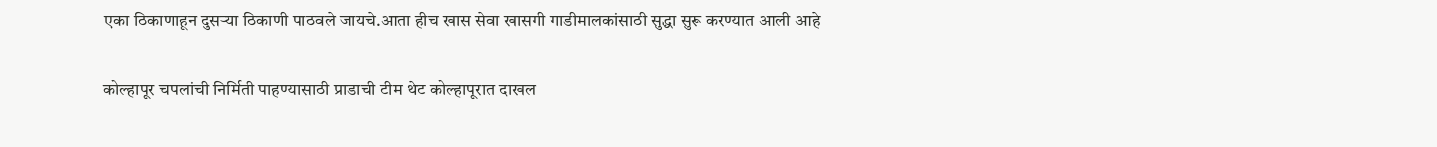एका ठिकाणाहून दुसऱ्या ठिकाणी पाठवले जायचे.आता हीच खास सेवा खासगी गाडीमालकांसाठी सुद्धा सुरू करण्यात आली आहे

कोल्हापूर चपलांची निर्मिती पाहण्यासाठी प्राडाची टीम थेट कोल्हापूरात दाखल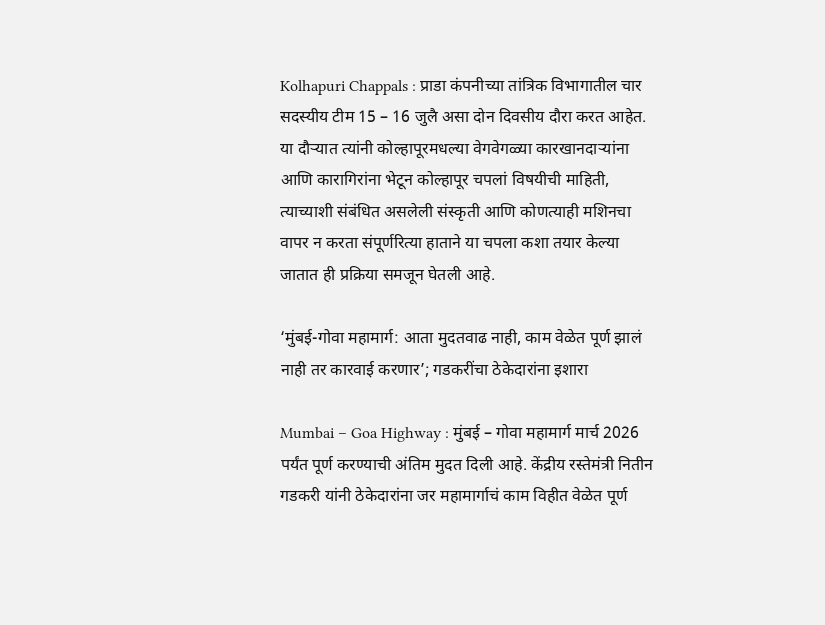Kolhapuri Chappals : प्राडा कंपनीच्या तांत्रिक विभागातील चार सदस्यीय टीम 15 – 16 जुलै असा दोन दिवसीय दौरा करत आहेत. या दौऱ्यात त्यांनी कोल्हापूरमधल्या वेगवेगळ्या कारखानदाऱ्यांना आणि कारागिरांना भेटून कोल्हापूर चपलां विषयीची माहिती, त्याच्याशी संबंधित असलेली संस्कृती आणि कोणत्याही मशिनचा वापर न करता संपूर्णरित्या हाताने या चपला कशा तयार केल्या जातात ही प्रक्रिया समजून घेतली आहे.

‘मुंबई-गोवा महामार्ग: आता मुदतवाढ नाही, काम वेळेत पूर्ण झालं नाही तर कारवाई करणार’; गडकरींचा ठेकेदारांना इशारा

Mumbai – Goa Highway : मुंबई – गोवा महामार्ग मार्च 2026 पर्यंत पूर्ण करण्याची अंतिम मुदत दिली आहे. केंद्रीय रस्तेमंत्री नितीन गडकरी यांनी ठेकेदारांना जर महामार्गाचं काम विहीत वेळेत पूर्ण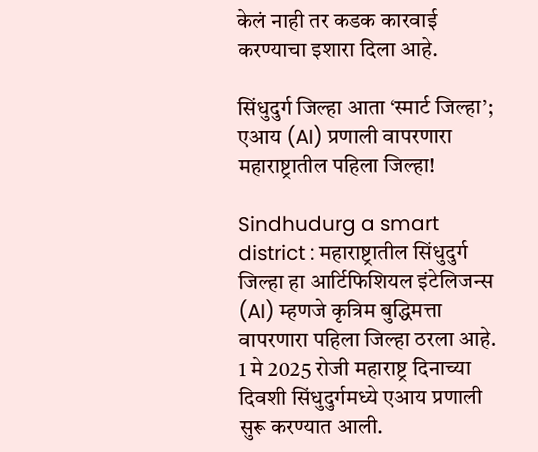केलं नाही तर कडक कारवाई करण्याचा इशारा दिला आहे.

सिंधुदुर्ग जिल्हा आता ‘स्मार्ट जिल्हा’; एआय (AI) प्रणाली वापरणारा महाराष्ट्रातील पहिला जिल्हा!

Sindhudurg a smart district : महाराष्ट्रातील सिंधुदुर्ग जिल्हा हा आर्टिफिशियल इंटेलिजन्स (AI) म्हणजे कृत्रिम बुद्धिमत्ता वापरणारा पहिला जिल्हा ठरला आहे. 1 मे 2025 रोजी महाराष्ट्र दिनाच्या दिवशी सिंधुदुर्गमध्ये एआय प्रणाली सुरू करण्यात आली.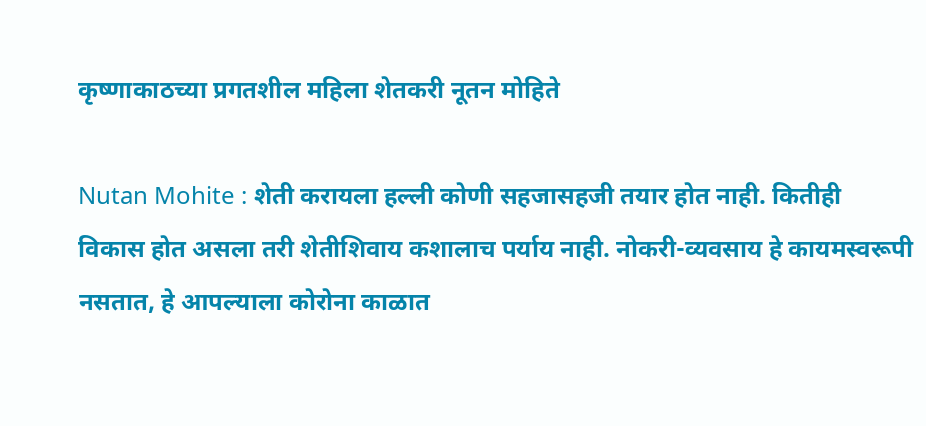कृष्णाकाठच्या प्रगतशील महिला शेतकरी नूतन मोहिते

Nutan Mohite : शेती करायला हल्ली कोणी सहजासहजी तयार होत नाही. कितीही विकास होत असला तरी शेतीशिवाय कशालाच पर्याय नाही. नोकरी-व्यवसाय हे कायमस्वरूपी नसतात, हे आपल्याला कोरोना काळात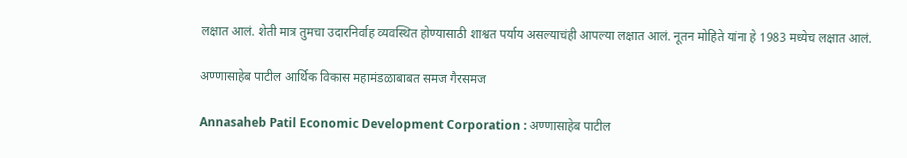लक्षात आलं. शेती मात्र तुमचा उदारनिर्वाह व्यवस्थित होण्यासाठी शाश्वत पर्याय असल्याचंही आपल्या लक्षात आलं. नूतन मोहिते यांना हे 1983 मध्येच लक्षात आलं.

अण्णासाहेब पाटील आर्थिक विकास महामंडळाबाबत समज गैरसमज

Annasaheb Patil Economic Development Corporation : अण्णासाहेब पाटील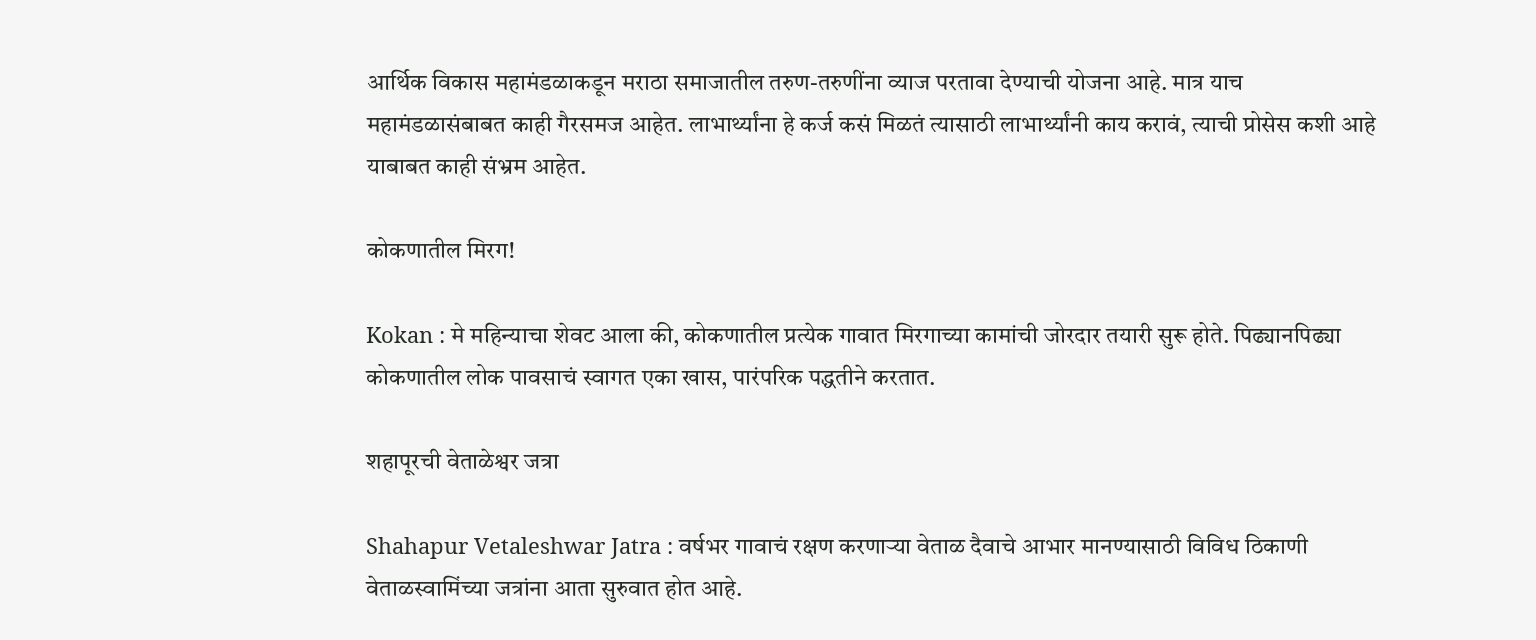आर्थिक विकास महामंडळाकडून मराठा समाजातील तरुण-तरुणींना व्याज परतावा देण्याची योजना आहे. मात्र याच महामंडळासंबाबत काही गैरसमज आहेत. लाभार्थ्यांना हे कर्ज कसं मिळतं त्यासाठी लाभार्थ्यांनी काय करावं, त्याची प्रोसेस कशी आहे याबाबत काही संभ्रम आहेत.

कोकणातील मिरग!

Kokan : मे महिन्याचा शेवट आला की, कोकणातील प्रत्येक गावात मिरगाच्या कामांची जोरदार तयारी सुरू होते. पिढ्यानपिढ्या कोकणातील लोक पावसाचं स्वागत एका खास, पारंपरिक पद्धतीने करतात.

शहापूरची वेताळेश्वर जत्रा

Shahapur Vetaleshwar Jatra : वर्षभर गावाचं रक्षण करणाऱ्या वेताळ दैवाचे आभार मानण्यासाठी विविध ठिकाणी वेताळस्वामिंच्या जत्रांना आता सुरुवात होत आहे.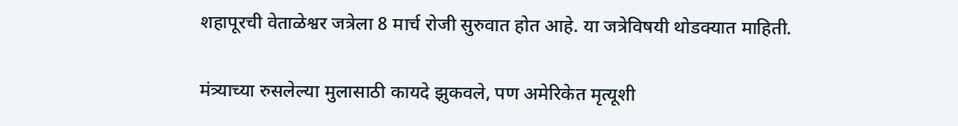शहापूरची वेताळेश्वर जत्रेला 8 मार्च रोजी सुरुवात होत आहे. या जत्रेविषयी थोडक्यात माहिती.

मंत्र्याच्या रुसलेल्या मुलासाठी कायदे झुकवले, पण अमेरिकेत मृत्यूशी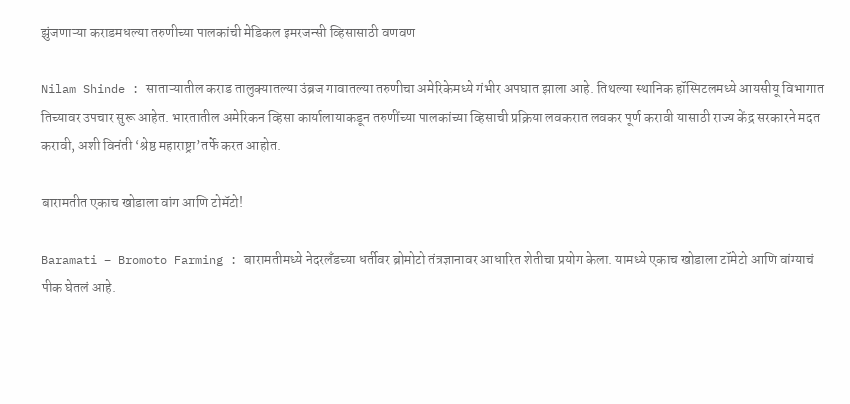झुंजणाऱ्या कराडमधल्या तरुणीच्या पालकांची मेडिकल इमरजन्सी व्हिसासाठी वणवण

Nilam Shinde : साताऱ्यातील कराड तालुक्यातल्या उंब्रज गावातल्या तरुणीचा अमेरिकेमध्ये गंभीर अपघात झाला आहे. तिथल्या स्थानिक हॉस्पिटलमध्ये आयसीयू विभागात तिच्यावर उपचार सुरू आहेत. भारतातील अमेरिकन व्हिसा कार्यालायाकडून तरुणींच्या पालकांच्या व्हिसाची प्रक्रिया लवकरात लवकर पूर्ण करावी यासाठी राज्य केंद्र सरकारने मदत करावी, अशी विनंती ‘श्रेष्ठ महाराष्ट्रा’तर्फे करत आहोत.

बारामतीत एकाच खोडाला वांग आणि टोमॅटो!

Baramati – Bromoto Farming : बारामतीमध्ये नेदरलँडच्या धर्तीवर ब्रोमोटो तंत्रज्ञानावर आधारित शेतीचा प्रयोग केला. यामध्ये एकाच खोडाला टॉमेटो आणि वांग्याचं पीक घेतलं आहे.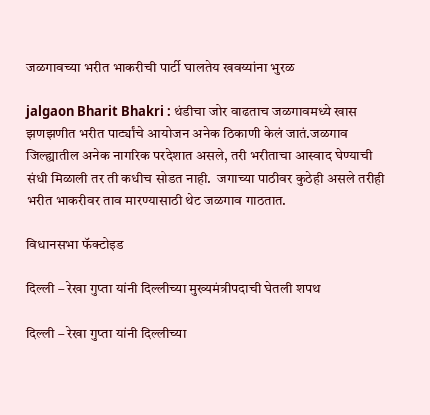जळगावच्या भरीत भाकरीची पार्टी घालतेय खवय्यांना भुरळ

jalgaon Bharit Bhakri : थंडीचा जोर वाढताच जळगावमध्ये खास झणझणीत भरीत पार्ट्यांचे आयोजन अनेक ठिकाणी केलं जातं.जळगाव जिल्ह्यातील अनेक नागरिक परदेशात असले, तरी भरीताचा आस्वाद घेण्याची संधी मिळाली तर ती कधीच सोडत नाही.  जगाच्या पाठीवर कुठेही असले तरीही भरीत भाकरीवर ताव मारण्यासाठी थेट जळगाव गाठतात.

विधानसभा फॅक्टोइड

दिल्ली – रेखा गुप्ता यांनी दिल्लीच्या मुख्यमंत्रीपदाची घेतली शपथ

दिल्ली – रेखा गुप्ता यांनी दिल्लीच्या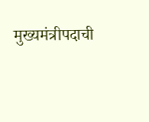मुख्यमंत्रीपदाची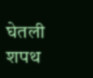घेतली शपथ